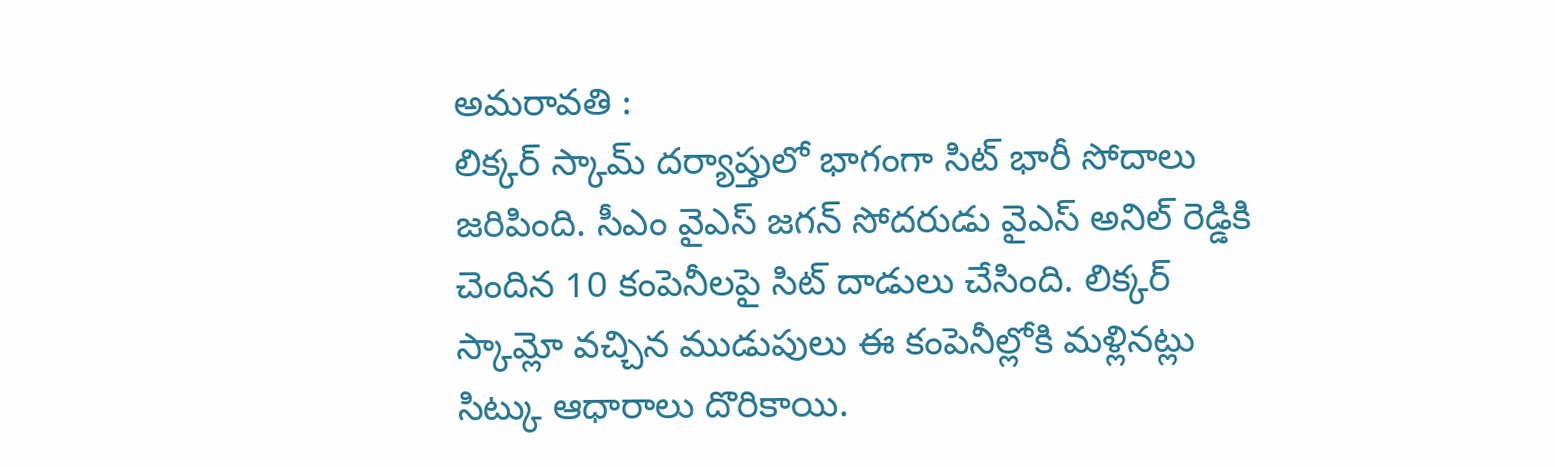అమరావతి :
లిక్కర్ స్కామ్ దర్యాప్తులో భాగంగా సిట్ భారీ సోదాలు జరిపింది. సీఎం వైఎస్ జగన్ సోదరుడు వైఎస్ అనిల్ రెడ్డికి చెందిన 10 కంపెనీలపై సిట్ దాడులు చేసింది. లిక్కర్ స్కామ్లో వచ్చిన ముడుపులు ఈ కంపెనీల్లోకి మళ్లినట్లు సిట్కు ఆధారాలు దొరికాయి.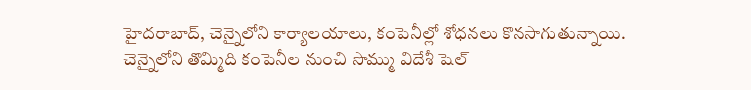హైదరాబాద్, చెన్నైలోని కార్యాలయాలు, కంపెనీల్లో శోధనలు కొనసాగుతున్నాయి. చెన్నైలోని తొమ్మిది కంపెనీల నుంచి సొమ్ము విదేశీ షెల్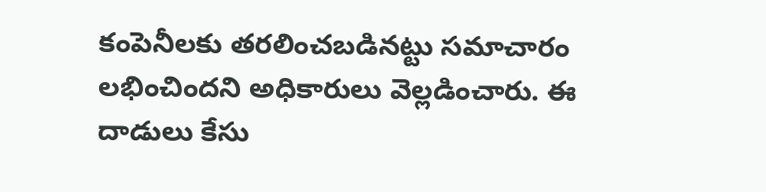కంపెనీలకు తరలించబడినట్టు సమాచారం లభించిందని అధికారులు వెల్లడించారు. ఈ దాడులు కేసు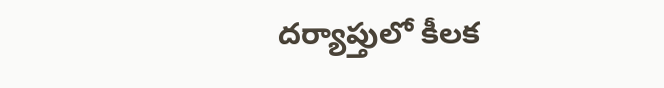దర్యాప్తులో కీలక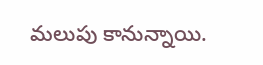మలుపు కానున్నాయి.